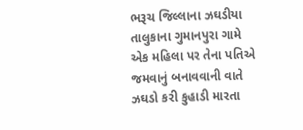ભરૂચ જિલ્લાના ઝઘડીયા તાલુકાના ગુમાનપુરા ગામે એક મહિલા પર તેના પતિએ જમવાનું બનાવવાની વાતે ઝઘડો કરી કુહાડી મારતા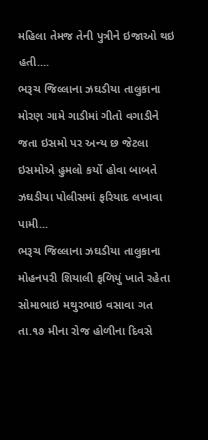મહિલા તેમજ તેની પુત્રીને ઇજાઓ થઇ હતી....
ભરૂચ જિલ્લાના ઝઘડીયા તાલુકાના મોરણ ગામે ગાડીમાં ગીતો વગાડીને જતા ઇસમો પર અન્ય છ જેટલા ઇસમોએ હુમલો કર્યો હોવા બાબતે ઝઘડીયા પોલીસમાં ફરિયાદ લખાવા પામી...
ભરૂચ જિલ્લાના ઝઘડીયા તાલુકાના મોહનપરી શિયાલી ફળિયું ખાતે રહેતા સોમાભાઇ મથુરભાઇ વસાવા ગત તા.૧૭ મીના રોજ હોળીના દિવસે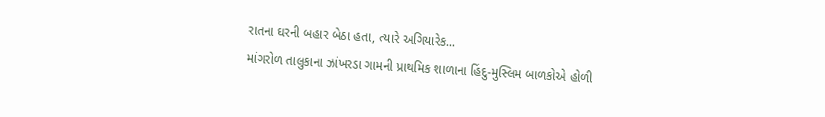રાતના ઘરની બહાર બેઠા હતા, ત્યારે અગિયારેક...
માંગરોળ તાલુકાના ઝાંખરડા ગામની પ્રાથમિક શાળાના હિંદુ-મુસ્લિમ બાળકોએ હોળી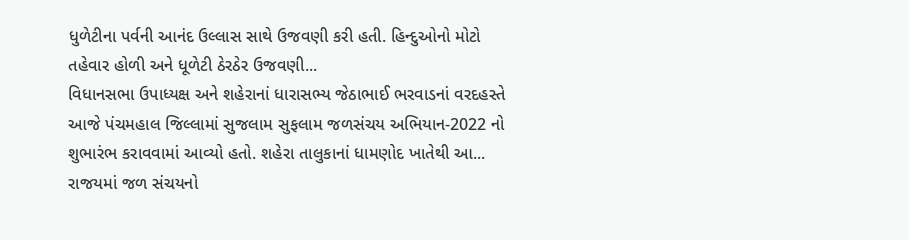ધુળેટીના પર્વની આનંદ ઉલ્લાસ સાથે ઉજવણી કરી હતી. હિન્દુઓનો મોટો તહેવાર હોળી અને ધૂળેટી ઠેરઠેર ઉજવણી...
વિધાનસભા ઉપાધ્યક્ષ અને શહેરાનાં ધારાસભ્ય જેઠાભાઈ ભરવાડનાં વરદહસ્તે આજે પંચમહાલ જિલ્લામાં સુજલામ સુફલામ જળસંચય અભિયાન-2022 નો શુભારંભ કરાવવામાં આવ્યો હતો. શહેરા તાલુકાનાં ધામણોદ ખાતેથી આ...
રાજયમાં જળ સંચયનો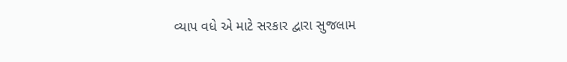વ્યાપ વધે એ માટે સરકાર દ્વારા સુજલામ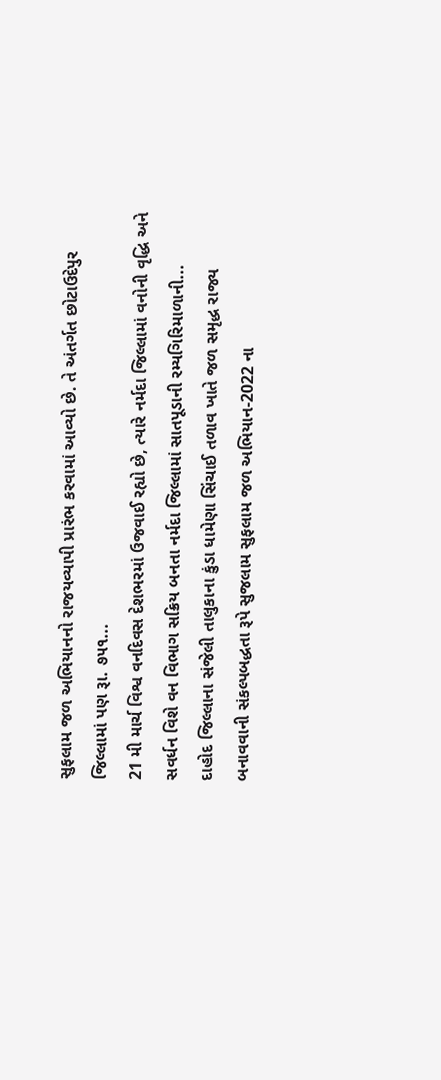સુફલામ જળ અભિયાનનો રાજયવ્યાપી પ્રારંભ કરવામાં આવ્યો છે. તે અંતર્ગત છોટાઉદેપુર જિલ્લામાં પણ રૂા. ૭૫૧...
21 મી માર્ચ વિશ્વ વનદિવસ દેશભરમાં ઉજવાઈ રહ્યો છે, ત્યારે નર્મદા જિલ્લામાં વનોની વૃદ્ધિ અને સવર્ધન વિશે વન વિભાગ સક્રિય બનતા નર્મદા જિલ્લામાં સાતપૂડાની રમ્યગિરિમાળાની...
દાહોદ જિલ્લાના સંજેલી તાલુકાના કુંડા ધામેણા સિંચાઈ તળાવ ખાતે જળ સમૃદ્ધ રાજ્ય બનાવવાની સંકલ્પબદ્ધતા રૂપે સુજલામ સુફલામ જળ અભિયાન-2022 ના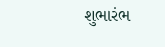શુભારંભ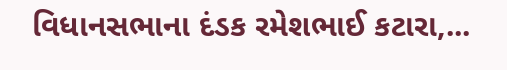વિધાનસભાના દંડક રમેશભાઈ કટારા,...